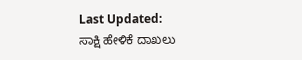Last Updated:
ಸಾಕ್ಷಿ ಹೇಳಿಕೆ ದಾಖಲು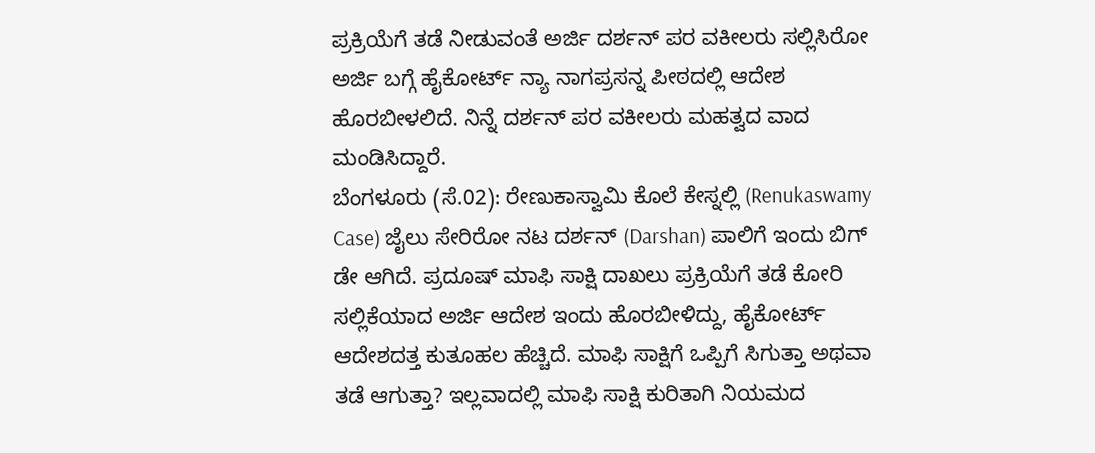ಪ್ರಕ್ರಿಯೆಗೆ ತಡೆ ನೀಡುವಂತೆ ಅರ್ಜಿ ದರ್ಶನ್ ಪರ ವಕೀಲರು ಸಲ್ಲಿಸಿರೋ ಅರ್ಜಿ ಬಗ್ಗೆ ಹೈಕೋರ್ಟ್ ನ್ಯಾ ನಾಗಪ್ರಸನ್ನ ಪೀಠದಲ್ಲಿ ಆದೇಶ ಹೊರಬೀಳಲಿದೆ. ನಿನ್ನೆ ದರ್ಶನ್ ಪರ ವಕೀಲರು ಮಹತ್ವದ ವಾದ ಮಂಡಿಸಿದ್ದಾರೆ.
ಬೆಂಗಳೂರು (ಸೆ.02): ರೇಣುಕಾಸ್ವಾಮಿ ಕೊಲೆ ಕೇಸ್ನಲ್ಲಿ (Renukaswamy Case) ಜೈಲು ಸೇರಿರೋ ನಟ ದರ್ಶನ್ (Darshan) ಪಾಲಿಗೆ ಇಂದು ಬಿಗ್ ಡೇ ಆಗಿದೆ. ಪ್ರದೂಷ್ ಮಾಫಿ ಸಾಕ್ಷಿ ದಾಖಲು ಪ್ರಕ್ರಿಯೆಗೆ ತಡೆ ಕೋರಿ ಸಲ್ಲಿಕೆಯಾದ ಅರ್ಜಿ ಆದೇಶ ಇಂದು ಹೊರಬೀಳಿದ್ದು, ಹೈಕೋರ್ಟ್ ಆದೇಶದತ್ತ ಕುತೂಹಲ ಹೆಚ್ಚಿದೆ. ಮಾಫಿ ಸಾಕ್ಷಿಗೆ ಒಪ್ಪಿಗೆ ಸಿಗುತ್ತಾ ಅಥವಾ ತಡೆ ಆಗುತ್ತಾ? ಇಲ್ಲವಾದಲ್ಲಿ ಮಾಫಿ ಸಾಕ್ಷಿ ಕುರಿತಾಗಿ ನಿಯಮದ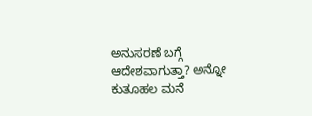ಅನುಸರಣೆ ಬಗ್ಗೆ ಆದೇಶವಾಗುತ್ತಾ? ಅನ್ನೋ ಕುತೂಹಲ ಮನೆ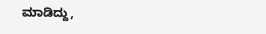ಮಾಡಿದ್ದು,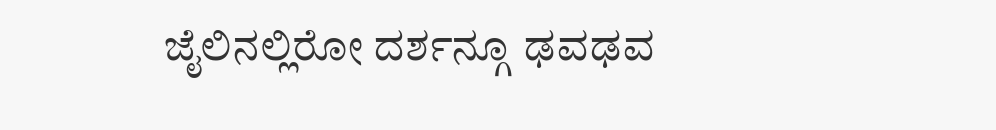ಜೈಲಿನಲ್ಲಿರೋ ದರ್ಶನ್ಗೂ ಢವಢವ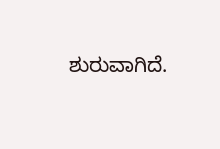ಶುರುವಾಗಿದೆ.